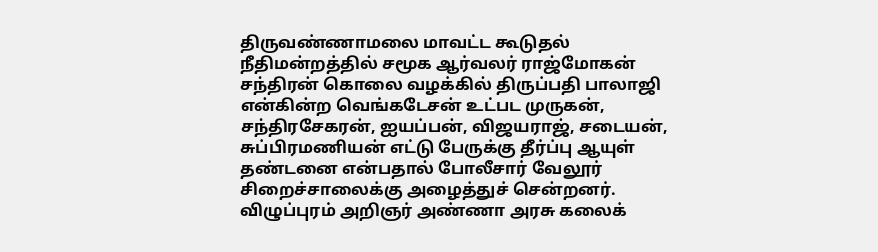திருவண்ணாமலை மாவட்ட கூடுதல் நீதிமன்றத்தில் சமூக ஆர்வலர் ராஜ்மோகன் சந்திரன் கொலை வழக்கில் திருப்பதி பாலாஜி என்கின்ற வெங்கடேசன் உட்பட முருகன், சந்திரசேகரன், ஐயப்பன், விஜயராஜ், சடையன், சுப்பிரமணியன் எட்டு பேருக்கு தீர்ப்பு ஆயுள் தண்டனை என்பதால் போலீசார் வேலூர் சிறைச்சாலைக்கு அழைத்துச் சென்றனர்.
விழுப்புரம் அறிஞர் அண்ணா அரசு கலைக்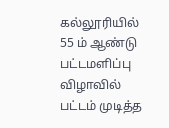கல்லூரியில் 55 ம் ஆண்டு பட்டமளிப்பு விழாவில் பட்டம் முடித்த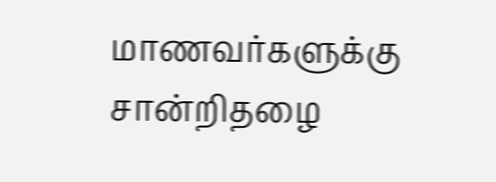மாணவர்களுக்கு சான்றிதழை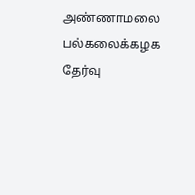அண்ணாமலை பல்கலைக்கழக தேர்வு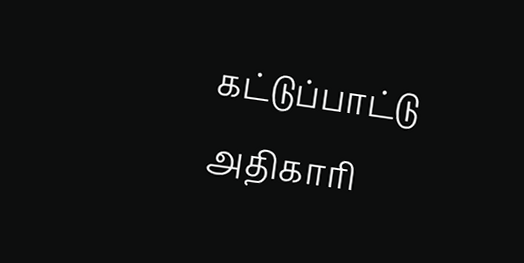கட்டுப்பாட்டு அதிகாரி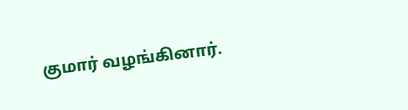குமார் வழங்கினார்.